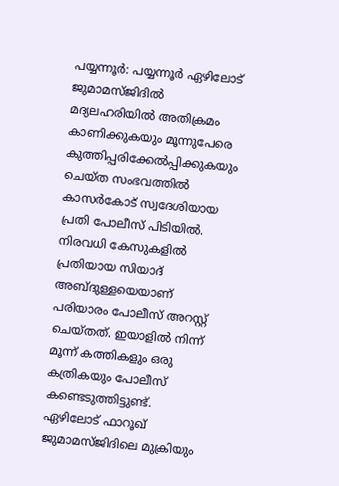പയ്യന്നൂർ: പയ്യന്നൂർ ഏഴിലോട് ജുമാമസ്ജിദിൽ മദ്യലഹരിയിൽ അതിക്രമം കാണിക്കുകയും മൂന്നുപേരെ കുത്തിപ്പരിക്കേൽപ്പിക്കുകയും ചെയ്ത സംഭവത്തിൽ കാസർകോട് സ്വദേശിയായ പ്രതി പോലീസ് പിടിയിൽ. നിരവധി കേസുകളിൽ പ്രതിയായ സിയാദ് അബ്ദുള്ളയെയാണ് പരിയാരം പോലീസ് അറസ്റ്റ് ചെയ്തത്. ഇയാളിൽ നിന്ന് മൂന്ന് കത്തികളും ഒരു കത്രികയും പോലീസ് കണ്ടെടുത്തിട്ടുണ്ട്.
ഏഴിലോട് ഫാറൂഖ് ജുമാമസ്ജിദിലെ മുക്രിയും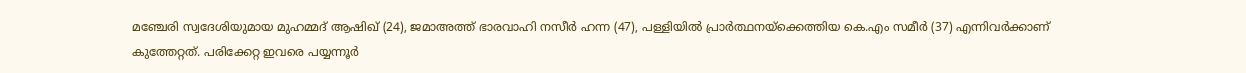മഞ്ചേരി സ്വദേശിയുമായ മുഹമ്മദ് ആഷിഖ് (24), ജമാഅത്ത് ഭാരവാഹി നസീർ ഹന്ന (47), പള്ളിയിൽ പ്രാർത്ഥനയ്ക്കെത്തിയ കെ.എം സമീർ (37) എന്നിവർക്കാണ് കുത്തേറ്റത്. പരിക്കേറ്റ ഇവരെ പയ്യന്നൂർ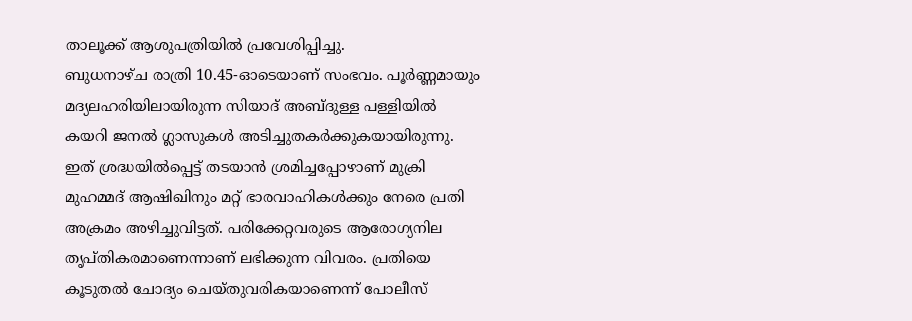താലൂക്ക് ആശുപത്രിയിൽ പ്രവേശിപ്പിച്ചു.
ബുധനാഴ്ച രാത്രി 10.45-ഓടെയാണ് സംഭവം. പൂർണ്ണമായും മദ്യലഹരിയിലായിരുന്ന സിയാദ് അബ്ദുള്ള പള്ളിയിൽ കയറി ജനൽ ഗ്ലാസുകൾ അടിച്ചുതകർക്കുകയായിരുന്നു. ഇത് ശ്രദ്ധയിൽപ്പെട്ട് തടയാൻ ശ്രമിച്ചപ്പോഴാണ് മുക്രി മുഹമ്മദ് ആഷിഖിനും മറ്റ് ഭാരവാഹികൾക്കും നേരെ പ്രതി അക്രമം അഴിച്ചുവിട്ടത്. പരിക്കേറ്റവരുടെ ആരോഗ്യനില തൃപ്തികരമാണെന്നാണ് ലഭിക്കുന്ന വിവരം. പ്രതിയെ കൂടുതൽ ചോദ്യം ചെയ്തുവരികയാണെന്ന് പോലീസ്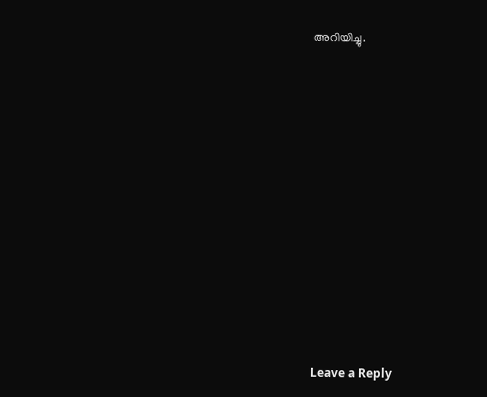അറിയിച്ചു.













Leave a Reply